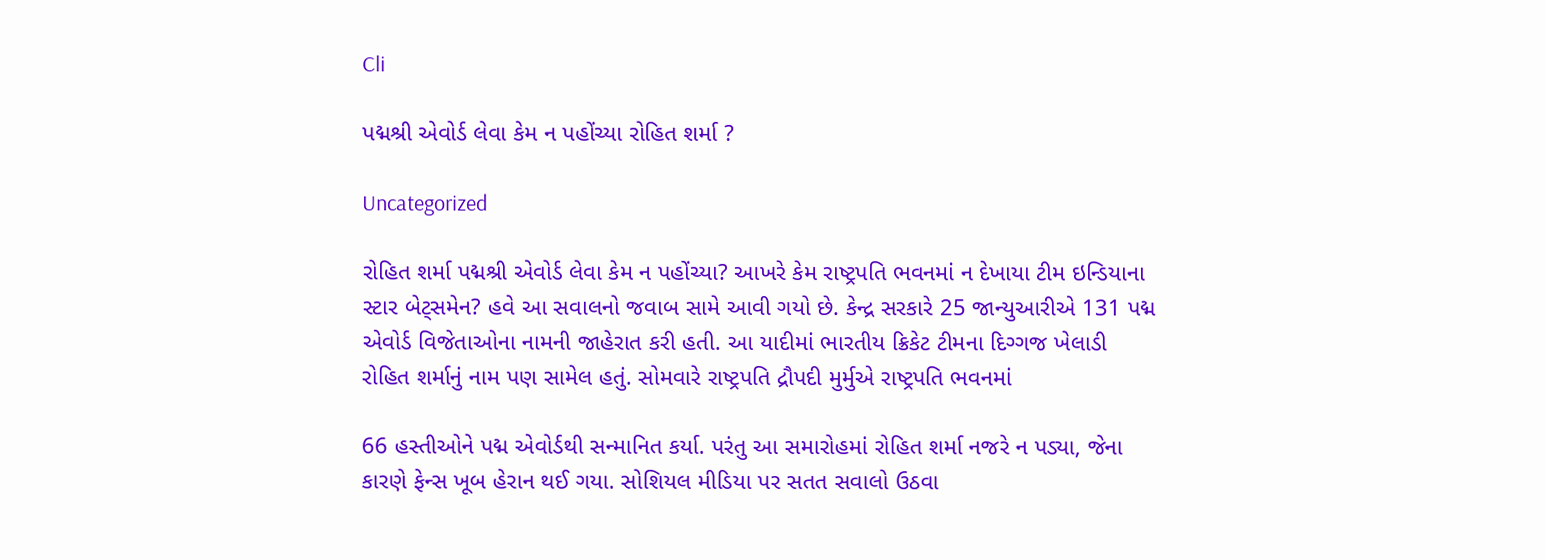Cli

પદ્મશ્રી એવોર્ડ લેવા કેમ ન પહોંચ્યા રોહિત શર્મા ?

Uncategorized

રોહિત શર્મા પદ્મશ્રી એવોર્ડ લેવા કેમ ન પહોંચ્યા? આખરે કેમ રાષ્ટ્રપતિ ભવનમાં ન દેખાયા ટીમ ઇન્ડિયાના સ્ટાર બેટ્સમેન? હવે આ સવાલનો જવાબ સામે આવી ગયો છે. કેન્દ્ર સરકારે 25 જાન્યુઆરીએ 131 પદ્મ એવોર્ડ વિજેતાઓના નામની જાહેરાત કરી હતી. આ યાદીમાં ભારતીય ક્રિકેટ ટીમના દિગ્ગજ ખેલાડી રોહિત શર્માનું નામ પણ સામેલ હતું. સોમવારે રાષ્ટ્રપતિ દ્રૌપદી મુર્મુએ રાષ્ટ્રપતિ ભવનમાં

66 હસ્તીઓને પદ્મ એવોર્ડથી સન્માનિત કર્યા. પરંતુ આ સમારોહમાં રોહિત શર્મા નજરે ન પડ્યા, જેના કારણે ફેન્સ ખૂબ હેરાન થઈ ગયા. સોશિયલ મીડિયા પર સતત સવાલો ઉઠવા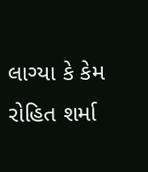લાગ્યા કે કેમ રોહિત શર્મા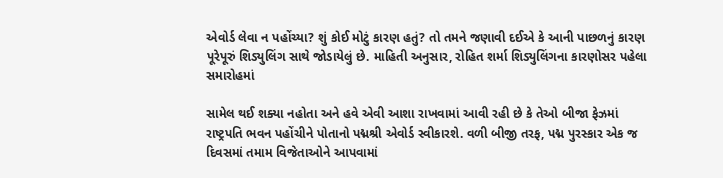એવોર્ડ લેવા ન પહોંચ્યા? શું કોઈ મોટું કારણ હતું? તો તમને જણાવી દઈએ કે આની પાછળનું કારણ પૂરેપૂરું શિડ્યુલિંગ સાથે જોડાયેલું છે. માહિતી અનુસાર, રોહિત શર્મા શિડ્યુલિંગના કારણોસર પહેલા સમારોહમાં

સામેલ થઈ શક્યા નહોતા અને હવે એવી આશા રાખવામાં આવી રહી છે કે તેઓ બીજા ફેઝમાં રાષ્ટ્રપતિ ભવન પહોંચીને પોતાનો પદ્મશ્રી એવોર્ડ સ્વીકારશે. વળી બીજી તરફ, પદ્મ પુરસ્કાર એક જ દિવસમાં તમામ વિજેતાઓને આપવામાં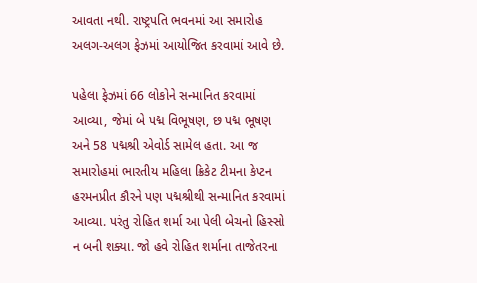આવતા નથી. રાષ્ટ્રપતિ ભવનમાં આ સમારોહ અલગ-અલગ ફેઝમાં આયોજિત કરવામાં આવે છે.

પહેલા ફેઝમાં 66 લોકોને સન્માનિત કરવામાં આવ્યા, જેમાં બે પદ્મ વિભૂષણ, છ પદ્મ ભૂષણ અને 58 પદ્મશ્રી એવોર્ડ સામેલ હતા. આ જ સમારોહમાં ભારતીય મહિલા ક્રિકેટ ટીમના કેપ્ટન હરમનપ્રીત કૌરને પણ પદ્મશ્રીથી સન્માનિત કરવામાં આવ્યા. પરંતુ રોહિત શર્મા આ પેલી બેચનો હિસ્સો ન બની શક્યા. જો હવે રોહિત શર્માના તાજેતરના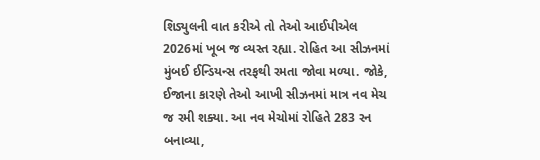શિડ્યુલની વાત કરીએ તો તેઓ આઈપીએલ 2026માં ખૂબ જ વ્યસ્ત રહ્યા. રોહિત આ સીઝનમાં મુંબઈ ઈન્ડિયન્સ તરફથી રમતા જોવા મળ્યા. જોકે, ઈજાના કારણે તેઓ આખી સીઝનમાં માત્ર નવ મેચ જ રમી શક્યા. આ નવ મેચોમાં રોહિતે 283 રન બનાવ્યા,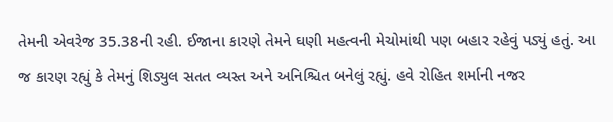તેમની એવરેજ 35.38ની રહી. ઈજાના કારણે તેમને ઘણી મહત્વની મેચોમાંથી પણ બહાર રહેવું પડ્યું હતું. આ જ કારણ રહ્યું કે તેમનું શિડ્યુલ સતત વ્યસ્ત અને અનિશ્ચિત બનેલું રહ્યું. હવે રોહિત શર્માની નજર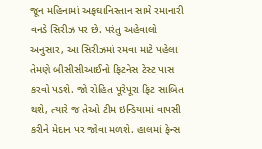જૂન મહિનામાં અફઘાનિસ્તાન સામે રમાનારી વનડે સિરીઝ પર છે. પરંતુ અહેવાલો અનુસાર, આ સિરીઝમાં રમવા માટે પહેલા તેમણે બીસીસીઆઈનો ફિટનેસ ટેસ્ટ પાસ કરવો પડશે. જો રોહિત પૂરેપૂરા ફિટ સાબિત થશે, ત્યારે જ તેઓ ટીમ ઇન્ડિયામાં વાપસી કરીને મેદાન પર જોવા મળશે. હાલમાં ફેન્સ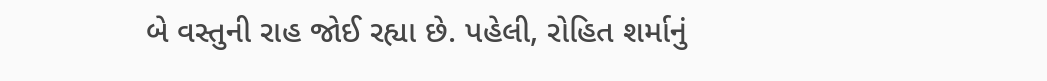બે વસ્તુની રાહ જોઈ રહ્યા છે. પહેલી, રોહિત શર્માનું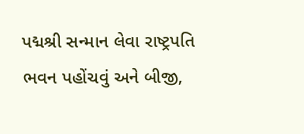પદ્મશ્રી સન્માન લેવા રાષ્ટ્રપતિ ભવન પહોંચવું અને બીજી,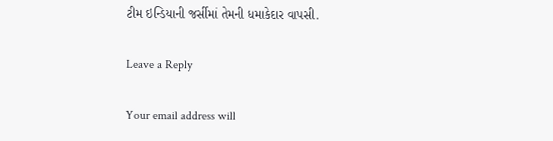ટીમ ઇન્ડિયાની જર્સીમાં તેમની ધમાકેદાર વાપસી.

Leave a Reply

Your email address will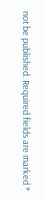not be published. Required fields are marked *